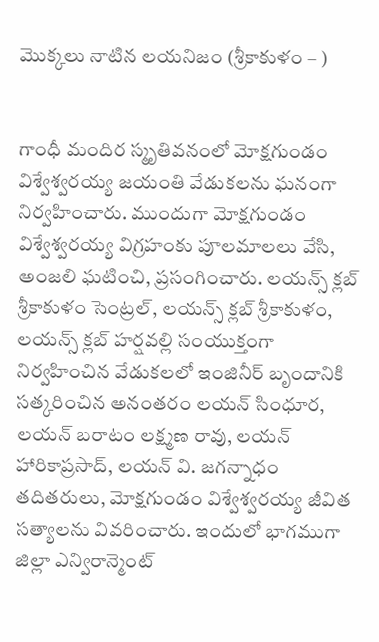మొక్కలు నాటిన లయనిజం (శ్రీకాకుళం – )


గాంధీ మందిర స్మృతివనంలో మోక్షగుండం విశ్వేశ్వరయ్య జయంతి వేడుకలను ఘనంగా నిర్వహించారు. ముందుగా మోక్షగుండం విశ్వేశ్వరయ్య విగ్రహంకు పూలమాలలు వేసి, అంజలి ఘటించి, ప్రసంగించారు. లయన్స్ క్లబ్ శ్రీకాకుళం సెంట్రల్, లయన్స్ క్లబ్ శ్రీకాకుళం, లయన్స్ క్లబ్ హర్షవల్లి సంయుక్తంగా నిర్వహించిన వేడుకలలో ఇంజినీర్ బృందానికి సత్కరించిన అనంతరం లయన్ సింధూర, లయన్ బరాటం లక్ష్మణ రావు, లయన్ హారికాప్రసాద్, లయన్ వి. జగన్నాధం తదితరులు, మోక్షగుండం విశ్వేశ్వరయ్య జీవిత సత్యాలను వివరించారు. ఇందులో భాగముగా జిల్లా ఎన్విరాన్మెంట్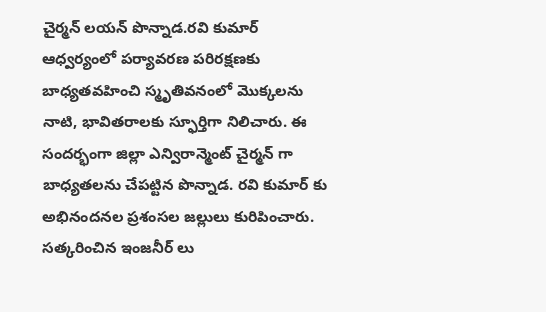చైర్మన్ లయన్ పొన్నాడ.రవి కుమార్ ఆధ్వర్యంలో పర్యావరణ పరిరక్షణకు బాధ్యతవహించి స్మృతివనంలో మొక్కలను నాటి, భావితరాలకు స్ఫూర్తిగా నిలిచారు. ఈ సందర్భంగా జిల్లా ఎన్విరాన్మెంట్ చైర్మన్ గా బాధ్యతలను చేపట్టిన పొన్నాడ. రవి కుమార్ కు అభినందనల ప్రశంసల జల్లులు కురిపించారు. సత్కరించిన ఇంజనీర్ లు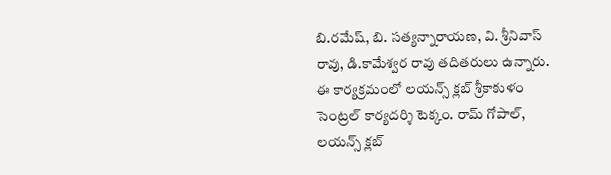బి.రమేష్, బి. సత్యన్నారాయణ, వి. శ్రీనివాస్ రావు, డి.కామేశ్వర రావు తదితరులు ఉన్నారు.
ఈ కార్యక్రమంలో లయన్స్ క్లబ్ శ్రీకాకుళం సెంట్రల్ కార్యదర్శి టెక్కం. రామ్ గోపాల్, లయన్స్ క్లబ్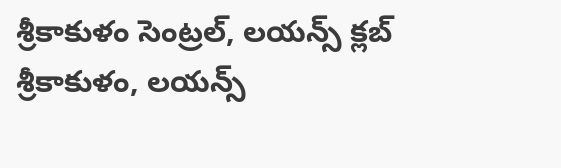శ్రీకాకుళం సెంట్రల్, లయన్స్ క్లబ్ శ్రీకాకుళం, లయన్స్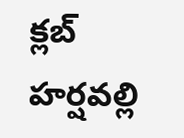క్లబ్ హర్షవల్లి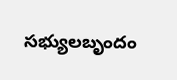సభ్యులబృందం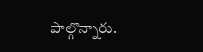పాల్గొన్నారు.